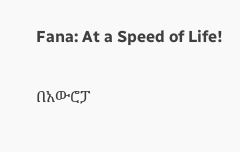Fana: At a Speed of Life!

በአውሮፓ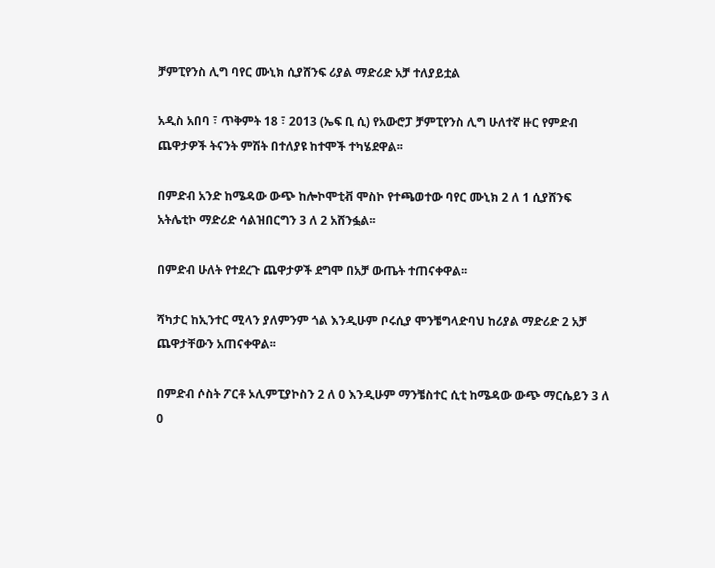ቻምፒየንስ ሊግ ባየር ሙኒክ ሲያሸንፍ ሪያል ማድሪድ አቻ ተለያይቷል

አዲስ አበባ ፣ ጥቅምት 18 ፣ 2013 (ኤፍ ቢ ሲ) የአውሮፓ ቻምፒየንስ ሊግ ሁለተኛ ዙር የምድብ ጨዋታዎች ትናንት ምሽት በተለያዩ ከተሞች ተካሄደዋል፡፡

በምድብ አንድ ከሜዳው ውጭ ከሎኮሞቲቭ ሞስኮ የተጫወተው ባየር ሙኒክ 2 ለ 1 ሲያሸንፍ አትሌቲኮ ማድሪድ ሳልዝበርግን 3 ለ 2 አሸንፏል፡፡

በምድብ ሁለት የተደረጉ ጨዋታዎች ደግሞ በአቻ ውጤት ተጠናቀዋል፡፡

ሻካታር ከኢንተር ሚላን ያለምንም ጎል እንዲሁም ቦሩሲያ ሞንቼግላድባህ ከሪያል ማድሪድ 2 አቻ ጨዋታቸውን አጠናቀዋል፡፡

በምድብ ሶስት ፖርቶ ኦሊምፒያኮስን 2 ለ 0 እንዲሁም ማንቼስተር ሲቲ ከሜዳው ውጭ ማርሴይን 3 ለ 0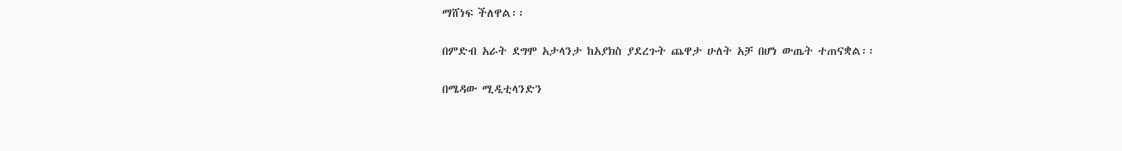ማሸነፍ ችለዋል፡፡

በምድብ አራት ደግሞ አታላንታ ከአያክስ ያደረጉት ጨዋታ ሁለት አቻ በሆነ ውጤት ተጠናቋል፡፡

በሜዳው ሚዲቲላንድን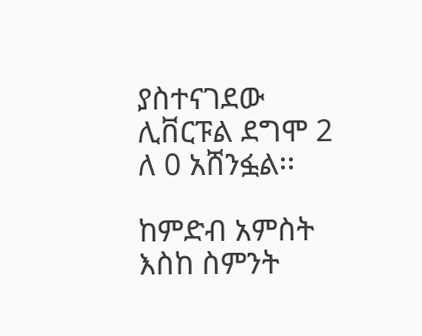ያስተናገደው ሊቨርፑል ደግሞ 2 ለ 0 አሸንፏል፡፡

ከምድብ አምስት እስከ ስምንት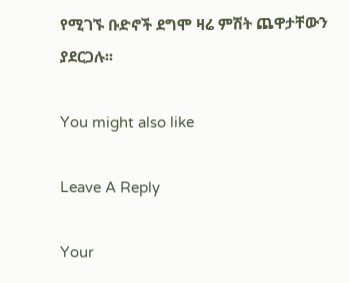የሚገኙ ቡድኖች ደግሞ ዛሬ ምሽት ጨዋታቸውን ያደርጋሉ፡፡

You might also like

Leave A Reply

Your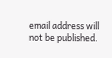email address will not be published.